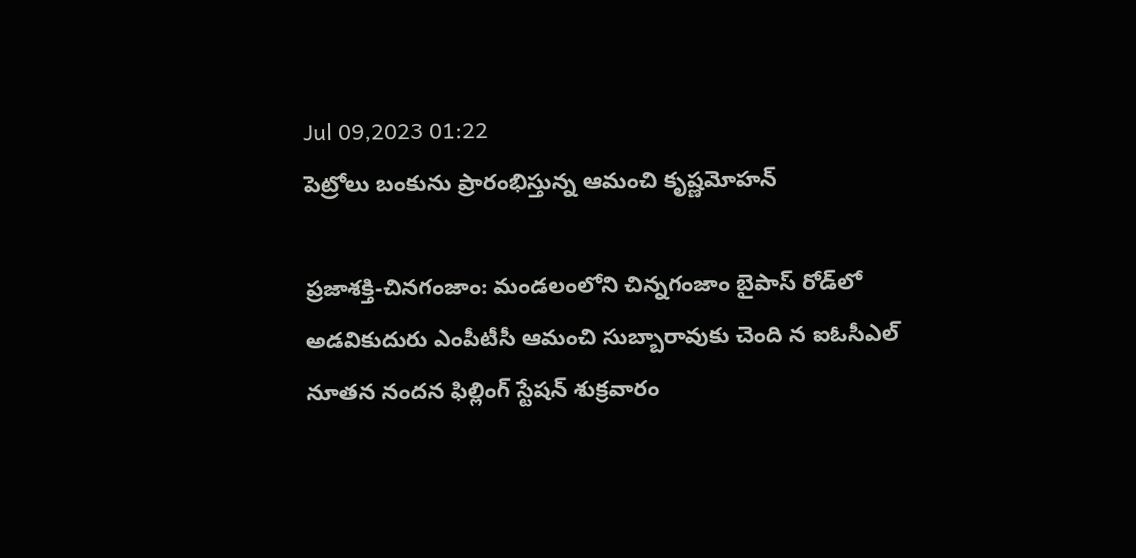Jul 09,2023 01:22
పెట్రోలు బంకును ప్రారంభిస్తున్న ఆమంచి కృష్ణమోహన్‌

ప్రజాశక్తి-చినగంజాం: మండలంలోని చిన్నగంజాం బైపాస్‌ రోడ్‌లో అడవికుదురు ఎంపీటీసీ ఆమంచి సుబ్బారావుకు చెంది న ఐఓసీఎల్‌ నూతన నందన ఫిల్లింగ్‌ స్టేషన్‌ శుక్రవారం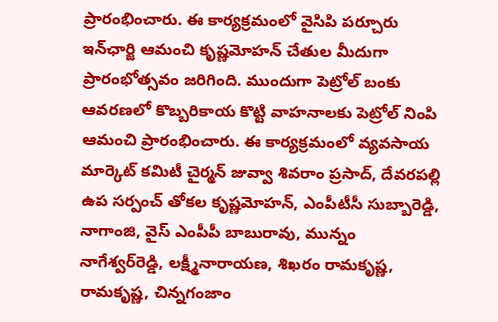ప్రారంభించారు. ఈ కార్యక్రమంలో వైసిపి పర్చూరు ఇన్‌ఛార్జి ఆమంచి కృష్ణమోహన్‌ చేతుల మీదుగా ప్రారంభోత్సవం జరిగింది. ముందుగా పెట్రోల్‌ బంకు ఆవరణలో కొబ్బరికాయ కొట్టి వాహనాలకు పెట్రోల్‌ నింపి ఆమంచి ప్రారంభించారు. ఈ కార్యక్రమంలో వ్యవసాయ మార్కెట్‌ కమిటీ చైర్మన్‌ జువ్వా శివరాం ప్రసాద్‌, దేవరపల్లి ఉప సర్పంచ్‌ తోకల కృష్ణమోహన్‌, ఎంపీటీసీ సుబ్బారెడ్డి, నాగాంజి, వైస్‌ ఎంపీపీ బాబురావు, మున్నం నాగేశ్వర్‌రెడ్డి, లక్ష్మీనారాయణ, శిఖరం రామకృష్ణ, రామకృష్ణ, చిన్నగంజాం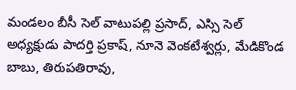మండలం బీసీ సెల్‌ వాటుపల్లి ప్రసాద్‌, ఎస్సి సెల్‌ అధ్యక్షుడు పాదర్తి ప్రకాష్‌, నూనె వెంకటేశ్వర్లు, మేడికొండ బాబు, తిరుపతిరావు,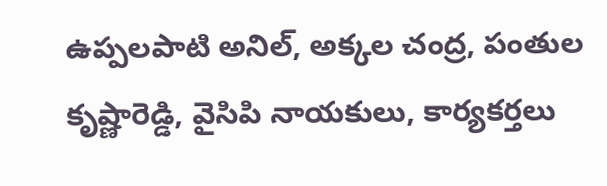ఉప్పలపాటి అనిల్‌, అక్కల చంద్ర, పంతుల కృష్ణారెడ్డి, వైసిపి నాయకులు, కార్యకర్తలు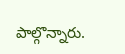పాల్గొన్నారు.